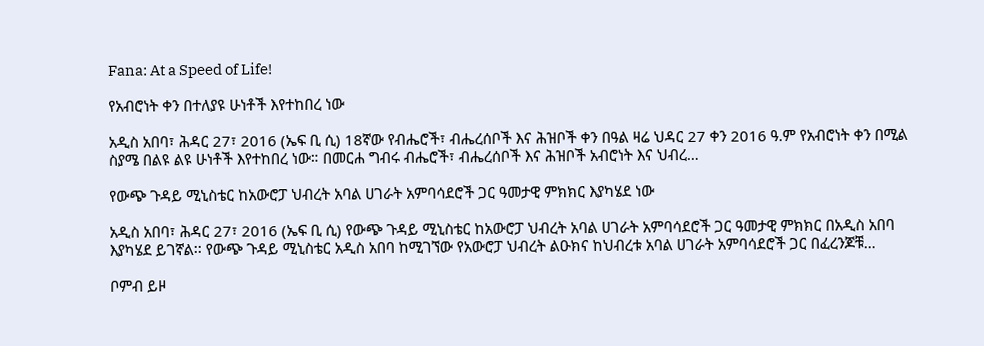Fana: At a Speed of Life!

የአብሮነት ቀን በተለያዩ ሁነቶች እየተከበረ ነው

አዲስ አበባ፣ ሕዳር 27፣ 2016 (ኤፍ ቢ ሲ) 18ኛው የብሔሮች፣ ብሔረሰቦች እና ሕዝቦች ቀን በዓል ዛሬ ህዳር 27 ቀን 2016 ዓ.ም የአብሮነት ቀን በሚል ስያሜ በልዩ ልዩ ሁነቶች እየተከበረ ነው። በመርሐ ግብሩ ብሔሮች፣ ብሔረሰቦች እና ሕዝቦች አብሮነት እና ህብረ…

የውጭ ጉዳይ ሚኒስቴር ከአውሮፓ ህብረት አባል ሀገራት አምባሳደሮች ጋር ዓመታዊ ምክክር እያካሄደ ነው

አዲስ አበባ፣ ሕዳር 27፣ 2016 (ኤፍ ቢ ሲ) የውጭ ጉዳይ ሚኒስቴር ከአውሮፓ ህብረት አባል ሀገራት አምባሳደሮች ጋር ዓመታዊ ምክክር በአዲስ አበባ እያካሄደ ይገኛል፡፡ የውጭ ጉዳይ ሚኒስቴር አዲስ አበባ ከሚገኘው የአውሮፓ ህብረት ልዑክና ከህብረቱ አባል ሀገራት አምባሳደሮች ጋር በፈረንጆቹ…

ቦምብ ይዞ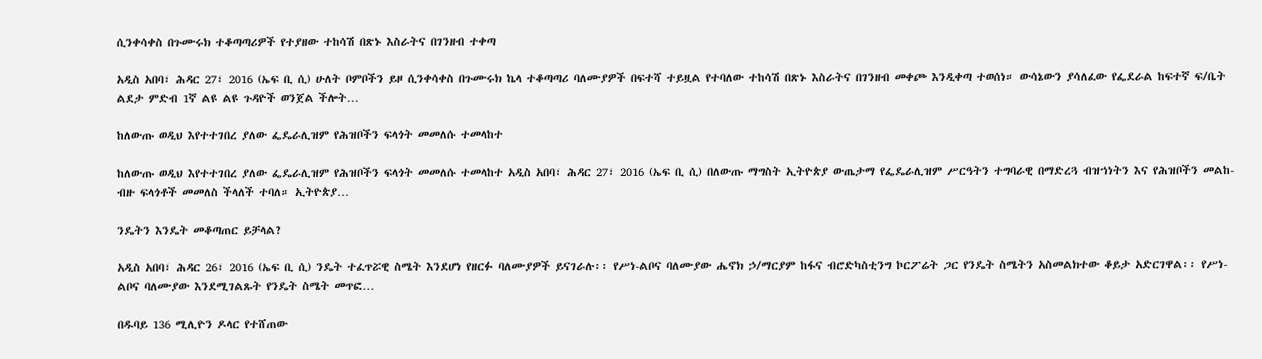ሲንቀሳቀስ በጉሙሩክ ተቆጣጣሪዎች የተያዘው ተከሳሽ በጽኑ እስራትና በገንዘብ ተቀጣ

አዲስ አበባ፣ ሕዳር 27፣ 2016 (ኤፍ ቢ ሲ) ሁለት ቦምቦችን ይዞ ሲንቀሳቀስ በጉሙሩክ ኬላ ተቆጣጣሪ ባለሙያዎች በፍተሻ ተይዟል የተባለው ተከሳሽ በጽኑ እስራትና በገንዘብ መቀጮ እንዲቀጣ ተወሰነ። ውሳኔውን ያሳለፈው የፌደራል ከፍተኛ ፍ/ቤት ልደታ ምድብ 1ኛ ልዩ ልዩ ጉዳዮች ወንጀል ችሎት…

ከለውጡ ወዲህ እየተተገበረ ያለው ፌዴራሊዝም የሕዝቦችን ፍላጎት መመለሱ ተመላከተ

ከለውጡ ወዲህ እየተተገበረ ያለው ፌዴራሊዝም የሕዝቦችን ፍላጎት መመለሱ ተመላከተ አዲስ አበባ፣ ሕዳር 27፣ 2016 (ኤፍ ቢ ሲ) በለውጡ ማግስት ኢትዮጵያ ውጤታማ የፌዴራሊዝም ሥርዓትን ተግባራዊ በማድረጓ ብዝኀነትን እና የሕዝቦችን መልከ-ብዙ ፍላጎቶች መመለስ ችላለች ተባለ። ኢትዮጵያ…

ንዴትን እንዴት መቆጣጠር ይቻላል?

አዲስ አበባ፣ ሕዳር 26፣ 2016 (ኤፍ ቢ ሲ) ንዴት ተፈጥሯዊ ስሜት እንደሆነ የዘርፉ ባለሙያዎች ይናገራሉ፡፡ የሥነ-ልቦና ባለሙያው ሔኖክ ኃ/ማርያም ከፋና ብሮድካስቲንግ ኮርፖሬት ጋር የንዴት ስሜትን አስመልክተው ቆይታ አድርገዋል፡፡ የሥነ-ልቦና ባለሙያው እንደሚገልጹት የንዴት ስሜት መጥፎ…

በዱባይ 136 ሚሊዮን ዶላር የተሸጠው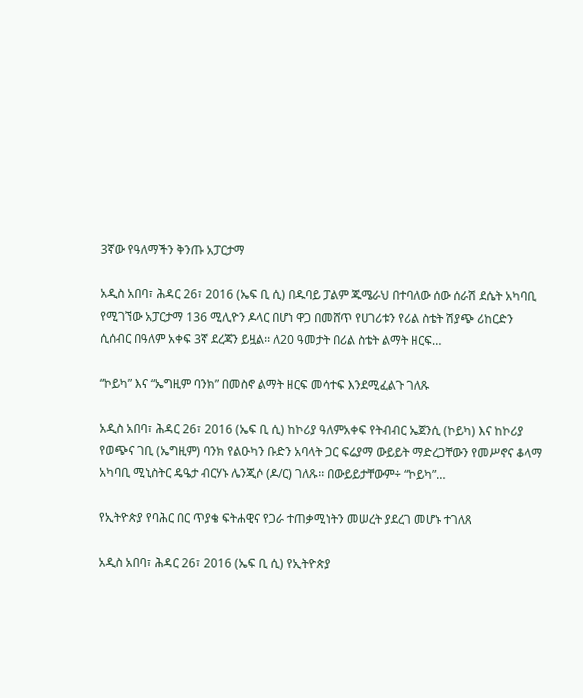3ኛው የዓለማችን ቅንጡ አፓርታማ

አዲስ አበባ፣ ሕዳር 26፣ 2016 (ኤፍ ቢ ሲ) በዱባይ ፓልም ጁሜራህ በተባለው ሰው ሰራሽ ደሴት አካባቢ የሚገኘው አፓርታማ 136 ሚሊዮን ዶላር በሆነ ዋጋ በመሸጥ የሀገሪቱን የሪል ስቴት ሽያጭ ሪከርድን ሲሰብር በዓለም አቀፍ 3ኛ ደረጃን ይዟል፡፡ ለ20 ዓመታት በሪል ስቴት ልማት ዘርፍ…

“ኮይካ” እና “ኤግዚም ባንክ” በመስኖ ልማት ዘርፍ መሳተፍ እንደሚፈልጉ ገለጹ

አዲስ አበባ፣ ሕዳር 26፣ 2016 (ኤፍ ቢ ሲ) ከኮሪያ ዓለምአቀፍ የትብብር ኤጀንሲ (ኮይካ) እና ከኮሪያ የወጭና ገቢ (ኤግዚም) ባንክ የልዑካን ቡድን አባላት ጋር ፍሬያማ ውይይት ማድረጋቸውን የመሥኖና ቆላማ አካባቢ ሚኒስትር ዴዔታ ብርሃኑ ሌንጂሶ (ዶ/ር) ገለጹ፡፡ በውይይታቸውም÷ “ኮይካ”…

የኢትዮጵያ የባሕር በር ጥያቄ ፍትሐዊና የጋራ ተጠቃሚነትን መሠረት ያደረገ መሆኑ ተገለጸ

አዲስ አበባ፣ ሕዳር 26፣ 2016 (ኤፍ ቢ ሲ) የኢትዮጵያ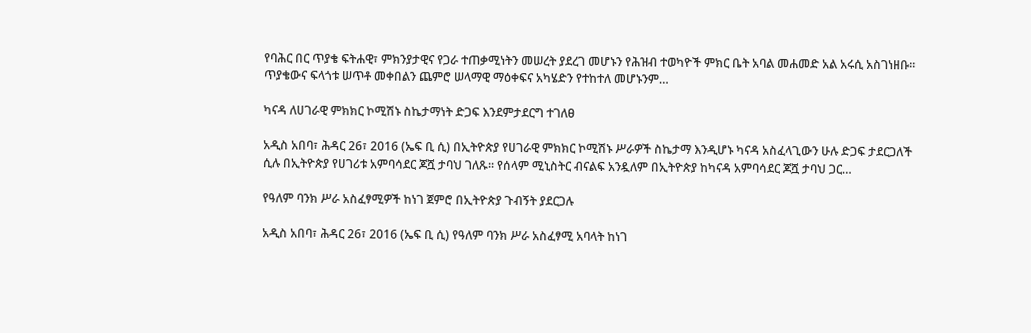የባሕር በር ጥያቄ ፍትሐዊ፣ ምክንያታዊና የጋራ ተጠቃሚነትን መሠረት ያደረገ መሆኑን የሕዝብ ተወካዮች ምክር ቤት አባል መሐመድ አል አሩሲ አስገነዘቡ፡፡ ጥያቄውና ፍላጎቱ ሠጥቶ መቀበልን ጨምሮ ሠላማዊ ማዕቀፍና አካሄድን የተከተለ መሆኑንም…

ካናዳ ለሀገራዊ ምክክር ኮሚሽኑ ስኬታማነት ድጋፍ እንደምታደርግ ተገለፀ

አዲስ አበባ፣ ሕዳር 26፣ 2016 (ኤፍ ቢ ሲ) በኢትዮጵያ የሀገራዊ ምክክር ኮሚሽኑ ሥራዎች ስኬታማ እንዲሆኑ ካናዳ አስፈላጊውን ሁሉ ድጋፍ ታደርጋለች ሲሉ በኢትዮጵያ የሀገሪቱ አምባሳደር ጆሿ ታባህ ገለጹ፡፡ የሰላም ሚኒስትር ብናልፍ አንዷለም በኢትዮጵያ ከካናዳ አምባሳደር ጆሿ ታባህ ጋር…

የዓለም ባንክ ሥራ አስፈፃሚዎች ከነገ ጀምሮ በኢትዮጵያ ጉብኝት ያደርጋሉ

አዲስ አበባ፣ ሕዳር 26፣ 2016 (ኤፍ ቢ ሲ) የዓለም ባንክ ሥራ አስፈፃሚ አባላት ከነገ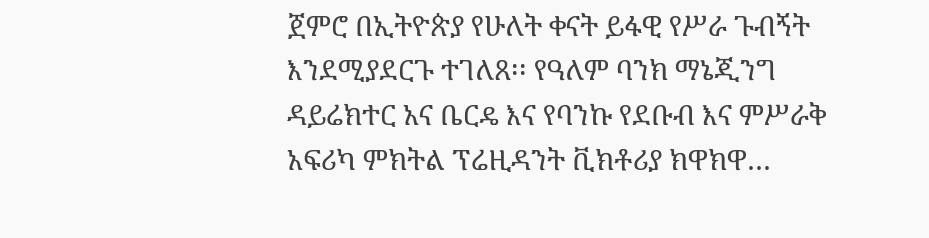ጀምሮ በኢትዮጵያ የሁለት ቀናት ይፋዊ የሥራ ጉብኝት እንደሚያደርጉ ተገለጸ፡፡ የዓለም ባንክ ማኔጂንግ ዳይሬክተር አና ቤርዴ እና የባንኩ የደቡብ እና ምሥራቅ አፍሪካ ምክትል ፕሬዚዳንት ቪክቶሪያ ክዋክዋ…